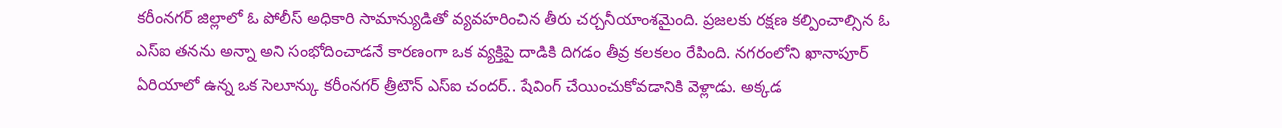కరీంనగర్ జిల్లాలో ఓ పోలీస్ అధికారి సామాన్యుడితో వ్యవహరించిన తీరు చర్చనీయాంశమైంది. ప్రజలకు రక్షణ కల్పించాల్సిన ఓ ఎస్ఐ తనను అన్నా అని సంభోదించాడనే కారణంగా ఒక వ్యక్తిపై దాడికి దిగడం తీవ్ర కలకలం రేపింది. నగరంలోని ఖానాపూర్ ఏరియాలో ఉన్న ఒక సెలూన్కు కరీంనగర్ త్రీటౌన్ ఎస్ఐ చందర్.. షేవింగ్ చేయించుకోవడానికి వెళ్లాడు. అక్కడ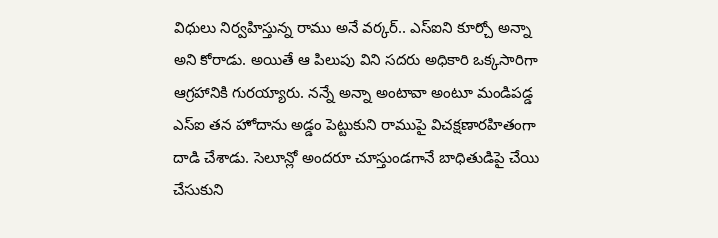విధులు నిర్వహిస్తున్న రాము అనే వర్కర్.. ఎస్ఐని కూర్చో అన్నా అని కోరాడు. అయితే ఆ పిలుపు విని సదరు అధికారి ఒక్కసారిగా ఆగ్రహానికి గురయ్యారు. నన్నే అన్నా అంటావా అంటూ మండిపడ్డ ఎస్ఐ తన హోదాను అడ్డం పెట్టుకుని రాముపై విచక్షణారహితంగా దాడి చేశాడు. సెలూన్లో అందరూ చూస్తుండగానే బాధితుడిపై చేయి చేసుకుని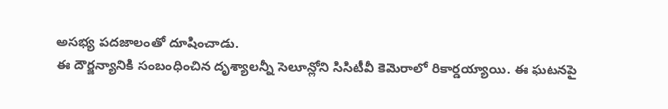అసభ్య పదజాలంతో దూషించాడు.
ఈ దౌర్జన్యానికి సంబంధించిన దృశ్యాలన్నీ సెలూన్లోని సిసిటీవీ కెమెరాలో రికార్డయ్యాయి. ఈ ఘటనపై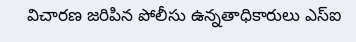విచారణ జరిపిన పోలీసు ఉన్నతాధికారులు ఎస్ఐ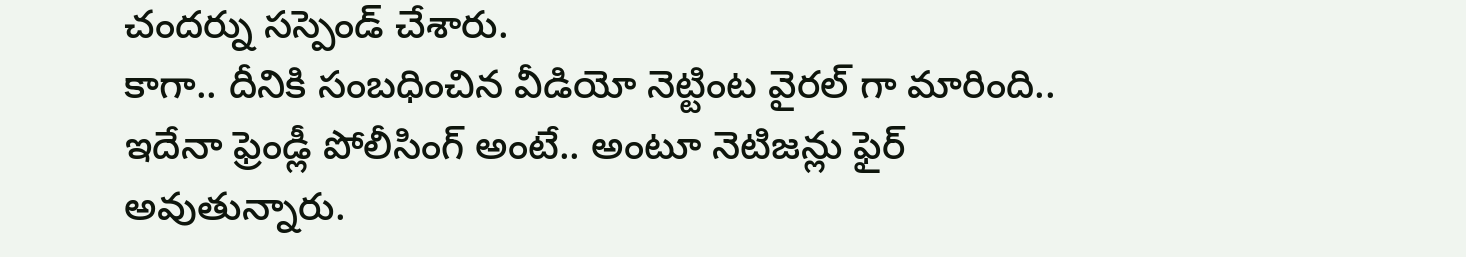చందర్ను సస్పెండ్ చేశారు.
కాగా.. దీనికి సంబధించిన వీడియో నెట్టింట వైరల్ గా మారింది.. ఇదేనా ఫ్రెండ్లీ పోలీసింగ్ అంటే.. అంటూ నెటిజన్లు ఫైర్ అవుతున్నారు.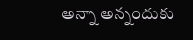అన్నా అన్నందుకు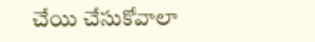చేయి చేసుకోవాలా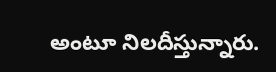అంటూ నిలదీస్తున్నారు.